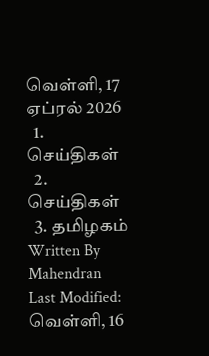வெள்ளி, 17 ஏப்ரல் 2026
  1. செய்திகள்
  2. செய்திகள்
  3. த‌மிழக‌ம்
Written By Mahendran
Last Modified: வெள்ளி, 16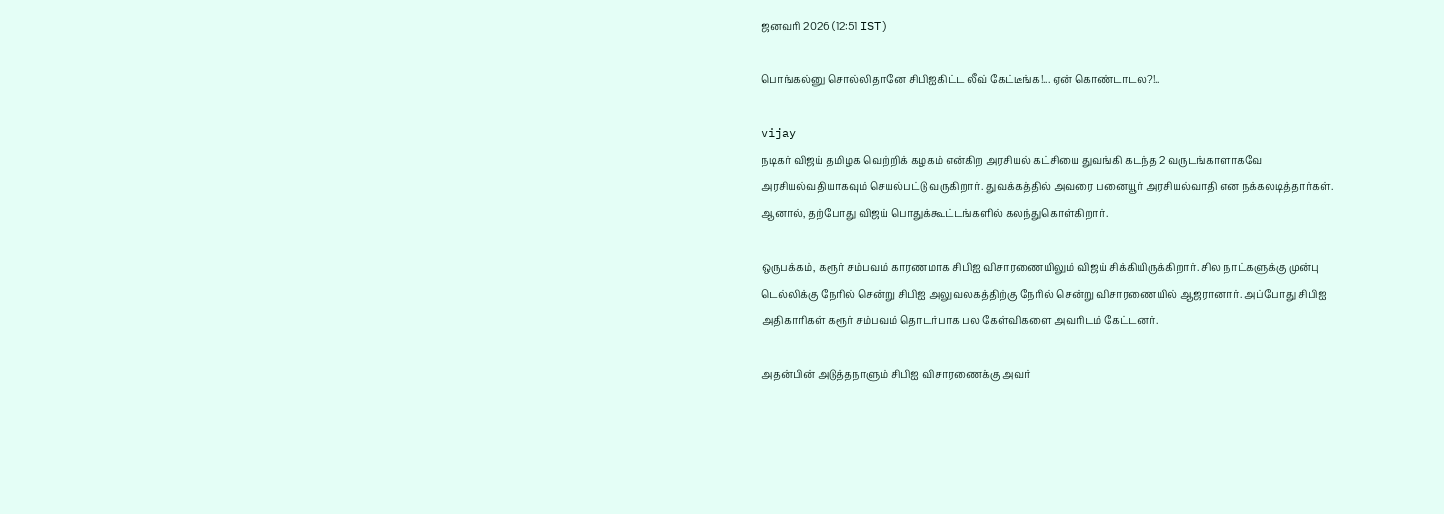ஜனவரி 2026 (12:51 IST)

பொங்கல்னு சொல்லிதானே சிபிஐகிட்ட லீவ் கேட்டீங்க!... ஏன் கொண்டாடல?!..

vijay
நடிகர் விஜய் தமிழக வெற்றிக் கழகம் என்கிற அரசியல் கட்சியை துவங்கி கடந்த 2 வருடங்காளாகவே அரசியல்வதியாகவும் செயல்பட்டு வருகிறார். துவக்கத்தில் அவரை பனையூர் அரசியல்வாதி என நக்கலடித்தார்கள். ஆனால், தற்போது விஜய் பொதுக்கூட்டங்களில் கலந்துகொள்கிறார்.

ஒருபக்கம், கரூர் சம்பவம் காரணமாக சிபிஐ விசாரணையிலும் விஜய் சிக்கியிருக்கிறார். சில நாட்களுக்கு முன்பு டெல்லிக்கு நேரில் சென்று சிபிஐ அலுவலகத்திற்கு நேரில் சென்று விசாரணையில் ஆஜரானார். அப்போது சிபிஐ அதிகாரிகள் கரூர் சம்பவம் தொடர்பாக பல கேள்விகளை அவரிடம் கேட்டனர்.

அதன்பின் அடுத்தநாளும் சிபிஐ விசாரணைக்கு அவர்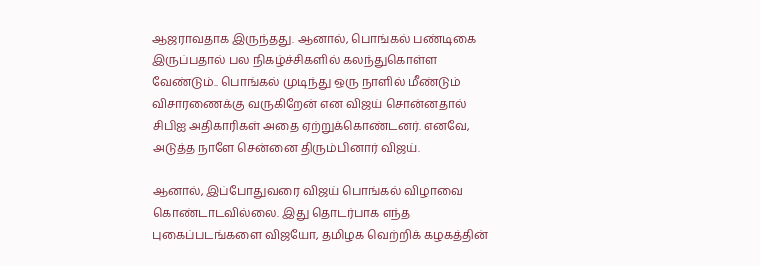ஆஜராவதாக இருந்தது. ஆனால், பொங்கல் பண்டிகை இருப்பதால் பல நிகழ்ச்சிகளில் கலந்துகொள்ள வேண்டும்.. பொங்கல் முடிந்து ஒரு நாளில் மீண்டும் விசாரணைக்கு வருகிறேன் என விஜய் சொன்னதால் சிபிஐ அதிகாரிகள் அதை ஏற்றுக்கொண்டனர். எனவே, அடுத்த நாளே சென்னை திரும்பினார் விஜய்.

ஆனால், இப்போதுவரை விஜய் பொங்கல் விழாவை கொண்டாடவில்லை. இது தொடர்பாக எந்த புகைப்படங்களை விஜயோ, தமிழக வெற்றிக் கழகத்தின்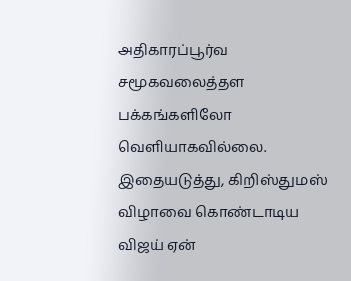அதிகாரப்பூர்வ சமூகவலைத்தள பக்கங்களிலோ வெளியாகவில்லை. இதையடுத்து, கிறிஸ்துமஸ் விழாவை கொண்டாடிய விஜய் ஏன்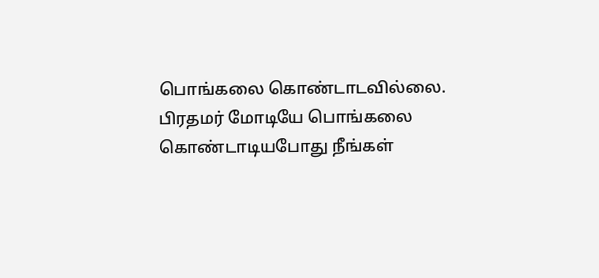பொங்கலை கொண்டாடவில்லை. பிரதமர் மோடியே பொங்கலை கொண்டாடியபோது நீங்கள்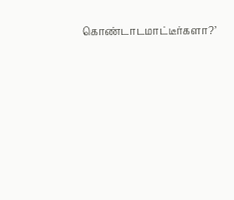கொண்டாடமாட்டீர்களா?’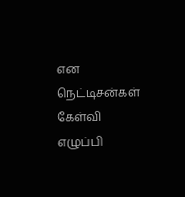என நெட்டிசன்கள் கேள்வி எழுப்பி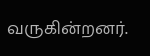வருகின்றனர்.